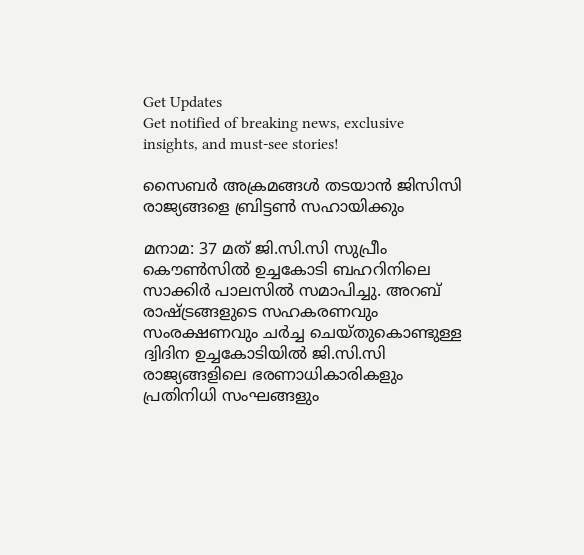Get Updates
Get notified of breaking news, exclusive insights, and must-see stories!

സൈബര്‍ അക്രമങ്ങള്‍ തടയാന്‍ ജിസിസി രാജ്യങ്ങളെ ബ്രിട്ടണ്‍ സഹായിക്കും

മനാമ: 37 മത് ജി.സി.സി സുപ്രീം കൌണ്‍സില്‍ ഉച്ചകോടി ബഹറിനിലെ സാക്കിര്‍ പാലസില്‍ സമാപിച്ചു. അറബ് രാഷ്ട്രങ്ങളുടെ സഹകരണവും സംരക്ഷണവും ചര്‍ച്ച ചെയ്തുകൊണ്ടുള്ള ദ്വിദിന ഉച്ചകോടിയില്‍ ജി.സി.സി രാജ്യങ്ങളിലെ ഭരണാധികാരികളും പ്രതിനിധി സംഘങ്ങളും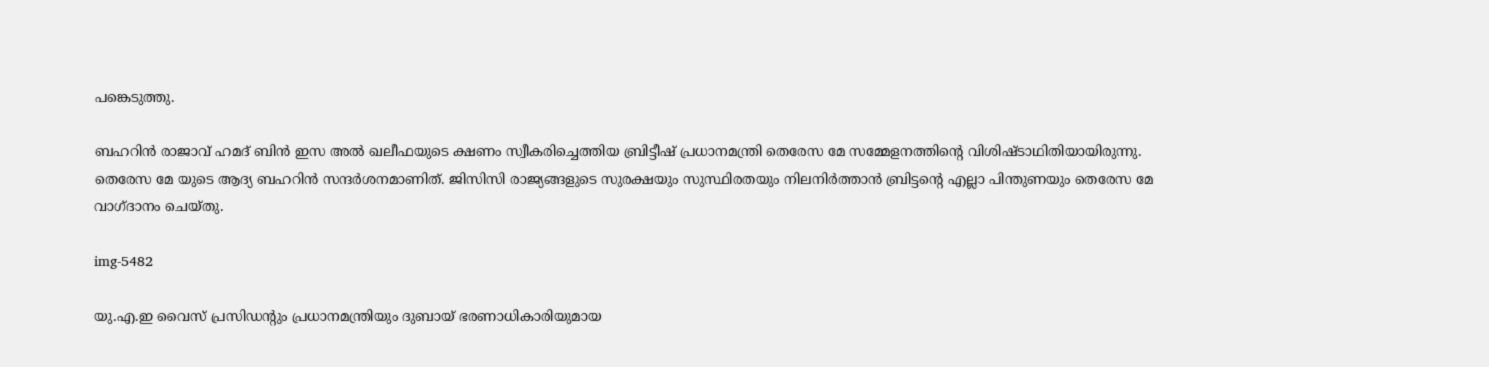പങ്കെടുത്തു.

ബഹറിന്‍ രാജാവ് ഹമദ് ബിന്‍ ഇസ അല്‍ ഖലീഫയുടെ ക്ഷണം സ്വീകരിച്ചെത്തിയ ബ്രിട്ടീഷ് പ്രധാനമന്ത്രി തെരേസ മേ സമ്മേളനത്തിന്റെ വിശിഷ്ടാഥിതിയായിരുന്നു. തെരേസ മേ യുടെ ആദ്യ ബഹറിന്‍ സന്ദര്‍ശനമാണിത്. ജിസിസി രാജ്യങ്ങളുടെ സുരക്ഷയും സുസ്ഥിരതയും നിലനിര്‍ത്താന്‍ ബ്രിട്ടന്റെ എല്ലാ പിന്തുണയും തെരേസ മേ വാഗ്ദാനം ചെയ്തു.

img-5482

യു.എ.ഇ വൈസ് പ്രസിഡന്റും പ്രധാനമന്ത്രിയും ദുബായ് ഭരണാധികാരിയുമായ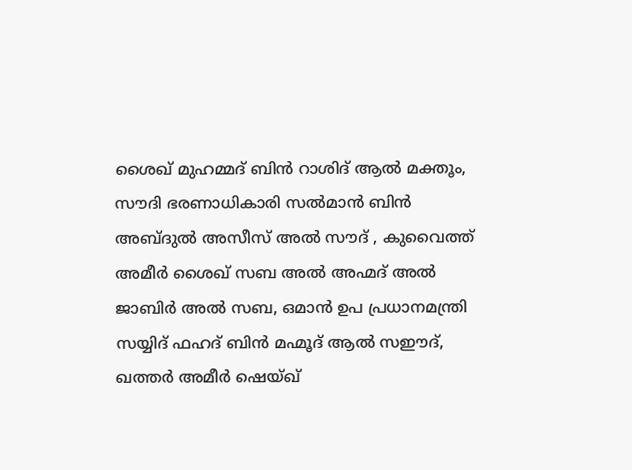ശൈഖ് മുഹമ്മദ് ബിന്‍ റാശിദ് ആല്‍ മക്തൂം, സൗദി ഭരണാധികാരി സല്‍മാന്‍ ബിന്‍ അബ്ദുല്‍ അസീസ് അല്‍ സൗദ് , കുവൈത്ത് അമീര്‍ ശൈഖ് സബ അല്‍ അഹ്മദ് അല്‍ ജാബിര്‍ അല്‍ സബ, ഒമാന്‍ ഉപ പ്രധാനമന്ത്രി സയ്യിദ് ഫഹദ് ബിന്‍ മഹ്മൂദ് ആല്‍ സഈദ്, ഖത്തര്‍ അമീര്‍ ഷെയ്ഖ്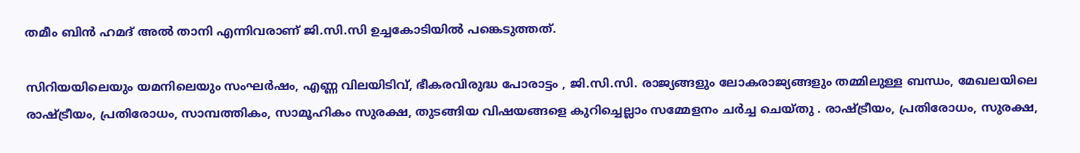തമീം ബിന്‍ ഹമദ് അല്‍ താനി എന്നിവരാണ് ജി.സി.സി ഉച്ചകോടിയില്‍ പങ്കെടുത്തത്.

സിറിയയിലെയും യമനിലെയും സംഘര്‍ഷം, എണ്ണ വിലയിടിവ്, ഭീകരവിരുദ്ധ പോരാട്ടം , ജി.സി.സി. രാജ്യങ്ങളും ലോകരാജ്യങ്ങളും തമ്മിലുള്ള ബന്ധം, മേഖലയിലെ രാഷ്ട്രീയം, പ്രതിരോധം, സാമ്പത്തികം, സാമൂഹികം സുരക്ഷ, തുടങ്ങിയ വിഷയങ്ങളെ കുറിച്ചെല്ലാം സമ്മേളനം ചര്‍ച്ച ചെയ്തു . രാഷ്ട്രീയം, പ്രതിരോധം, സുരക്ഷ,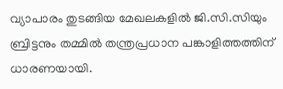വ്യാപാരം തുടങ്ങിയ മേഖലകളില്‍ ജി.സി.സിയും ബ്രിട്ടനും തമ്മില്‍ തന്ത്രപ്രധാന പങ്കാളിത്തത്തിന് ധാരണയായി.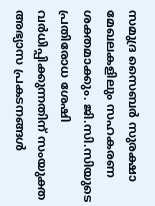സമുദ്ര സൈബര്‍ സുരക്ഷാ മേഖലകളിലും സഹകരണ ശക്തമാക്കും. ജി.സി.സിയുടെ പ്രതിരോധ ശേഷി വര്‍ധിപ്പിക്കുന്നതിന് സംയുക്ത അഭ്യാസ പ്രകടനങ്ങള്‍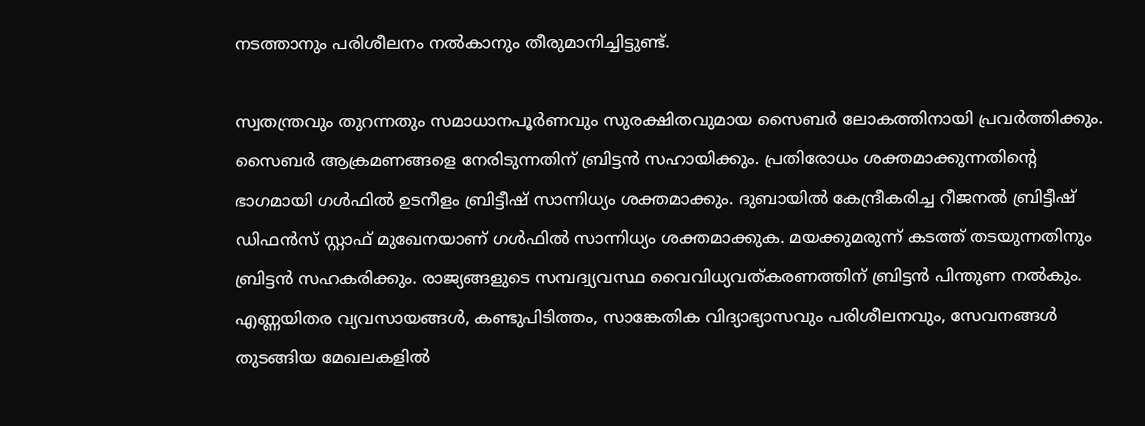നടത്താനും പരിശീലനം നല്‍കാനും തീരുമാനിച്ചിട്ടുണ്ട്.

സ്വതന്ത്രവും തുറന്നതും സമാധാനപൂര്‍ണവും സുരക്ഷിതവുമായ സൈബര്‍ ലോകത്തിനായി പ്രവര്‍ത്തിക്കും. സൈബര്‍ ആക്രമണങ്ങളെ നേരിടുന്നതിന് ബ്രിട്ടന്‍ സഹായിക്കും. പ്രതിരോധം ശക്തമാക്കുന്നതിന്റെ ഭാഗമായി ഗള്‍ഫില്‍ ഉടനീളം ബ്രിട്ടീഷ് സാന്നിധ്യം ശക്തമാക്കും. ദുബായില്‍ കേന്ദ്രീകരിച്ച റീജനല്‍ ബ്രിട്ടീഷ് ഡിഫന്‍സ് സ്റ്റാഫ് മുഖേനയാണ് ഗള്‍ഫില്‍ സാന്നിധ്യം ശക്തമാക്കുക. മയക്കുമരുന്ന് കടത്ത് തടയുന്നതിനും ബ്രിട്ടന്‍ സഹകരിക്കും. രാജ്യങ്ങളുടെ സമ്പദ്വ്യവസ്ഥ വൈവിധ്യവത്കരണത്തിന് ബ്രിട്ടന്‍ പിന്തുണ നല്‍കും. എണ്ണയിതര വ്യവസായങ്ങള്‍, കണ്ടുപിടിത്തം, സാങ്കേതിക വിദ്യാഭ്യാസവും പരിശീലനവും, സേവനങ്ങള്‍ തുടങ്ങിയ മേഖലകളില്‍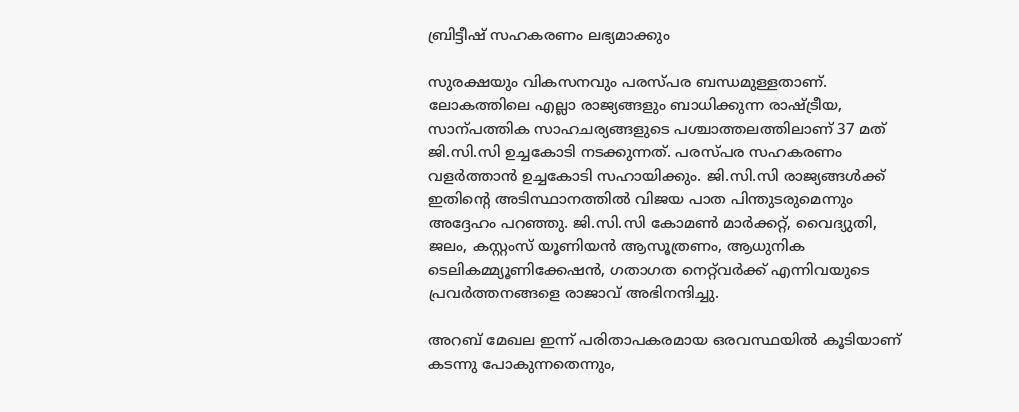ബ്രിട്ടീഷ് സഹകരണം ലഭ്യമാക്കും

സുരക്ഷയും വികസനവും പരസ്പര ബന്ധമുള്ളതാണ്. ലോകത്തിലെ എല്ലാ രാജ്യങ്ങളും ബാധിക്കുന്ന രാഷ്ട്രീയ, സാന്പത്തിക സാഹചര്യങ്ങളുടെ പശ്ചാത്തലത്തിലാണ് 37 മത് ജി.സി.സി ഉച്ചകോടി നടക്കുന്നത്. പരസ്പര സഹകരണം വളര്‍ത്താന്‍ ഉച്ചകോടി സഹായിക്കും. ജി.സി.സി രാജ്യങ്ങള്‍ക്ക് ഇതിന്റെ അടിസ്ഥാനത്തില്‍ വിജയ പാത പിന്തുടരുമെന്നും അദ്ദേഹം പറഞ്ഞു. ജി.സി.സി കോമണ്‍ മാര്‍ക്കറ്റ്, വൈദ്യുതി, ജലം, കസ്റ്റംസ് യൂണിയന്‍ ആസൂത്രണം, ആധുനിക ടെലികമ്മ്യൂണിക്കേഷന്‍, ഗതാഗത നെറ്റ്‌വര്‍ക്ക് എന്നിവയുടെ പ്രവര്‍ത്തനങ്ങളെ രാജാവ് അഭിനന്ദിച്ചു.

അറബ് മേഖല ഇന്ന് പരിതാപകരമായ ഒരവസ്ഥയില്‍ കൂടിയാണ് കടന്നു പോകുന്നതെന്നും,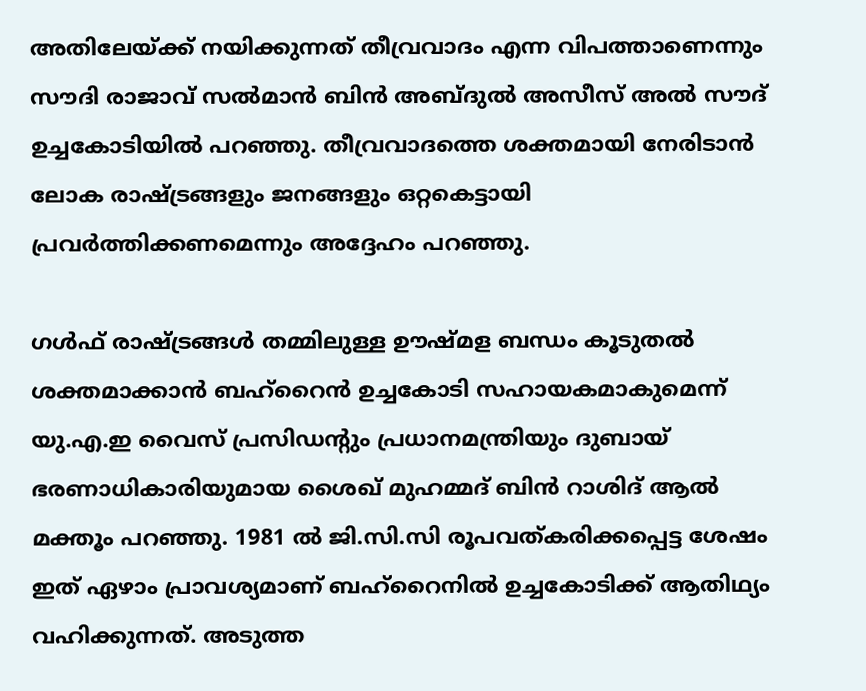അതിലേയ്ക്ക് നയിക്കുന്നത് തീവ്രവാദം എന്ന വിപത്താണെന്നും സൗദി രാജാവ് സല്‍മാന്‍ ബിന്‍ അബ്ദുല്‍ അസീസ് അല്‍ സൗദ് ഉച്ചകോടിയില്‍ പറഞ്ഞു. തീവ്രവാദത്തെ ശക്തമായി നേരിടാന്‍ ലോക രാഷ്ട്രങ്ങളും ജനങ്ങളും ഒറ്റകെട്ടായി പ്രവര്‍ത്തിക്കണമെന്നും അദ്ദേഹം പറഞ്ഞു.

ഗള്‍ഫ് രാഷ്ട്രങ്ങള്‍ തമ്മിലുള്ള ഊഷ്മള ബന്ധം കൂടുതല്‍ ശക്തമാക്കാന്‍ ബഹ്‌റൈന്‍ ഉച്ചകോടി സഹായകമാകുമെന്ന് യു.എ.ഇ വൈസ് പ്രസിഡന്റും പ്രധാനമന്ത്രിയും ദുബായ് ഭരണാധികാരിയുമായ ശൈഖ് മുഹമ്മദ് ബിന്‍ റാശിദ് ആല്‍ മക്തൂം പറഞ്ഞു. 1981 ല്‍ ജി.സി.സി രൂപവത്കരിക്കപ്പെട്ട ശേഷം ഇത് ഏഴാം പ്രാവശ്യമാണ് ബഹ്‌റൈനില്‍ ഉച്ചകോടിക്ക് ആതിഥ്യം വഹിക്കുന്നത്. അടുത്ത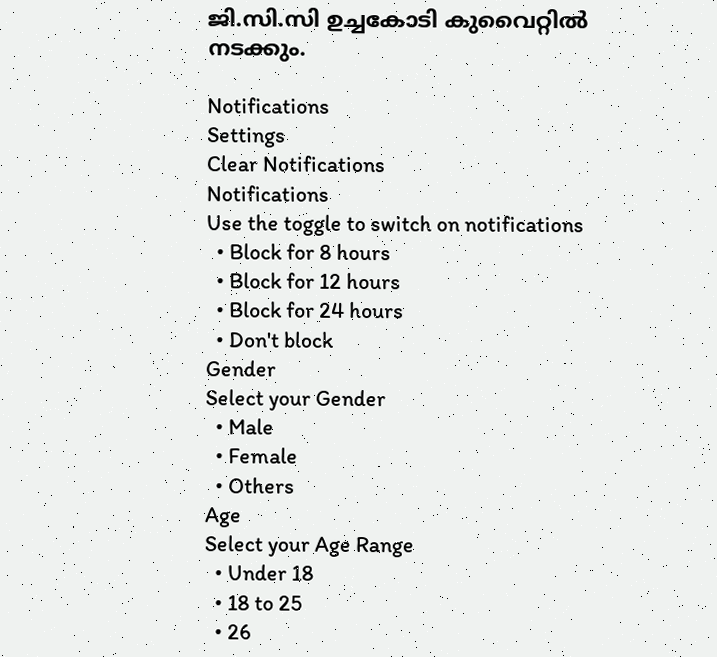ജി.സി.സി ഉച്ചകോടി കുവൈറ്റില്‍ നടക്കും.

Notifications
Settings
Clear Notifications
Notifications
Use the toggle to switch on notifications
  • Block for 8 hours
  • Block for 12 hours
  • Block for 24 hours
  • Don't block
Gender
Select your Gender
  • Male
  • Female
  • Others
Age
Select your Age Range
  • Under 18
  • 18 to 25
  • 26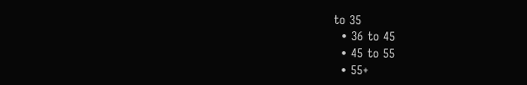to 35
  • 36 to 45
  • 45 to 55
  • 55+